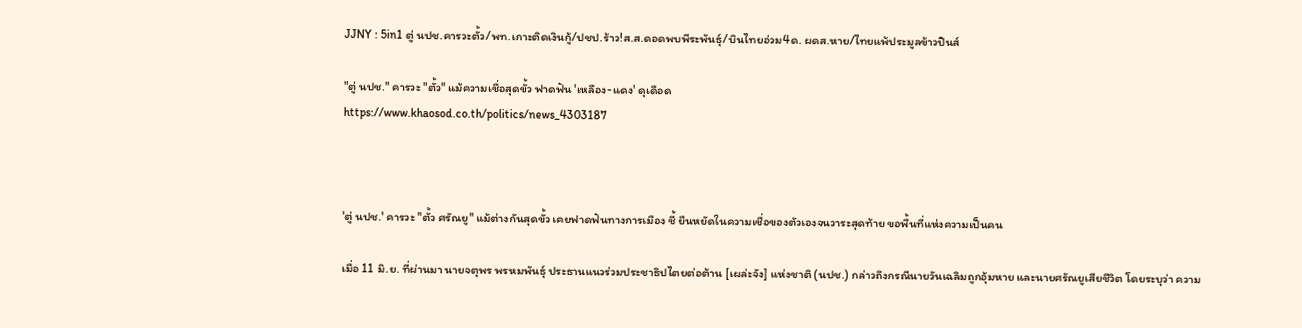JJNY : 5in1 ตู่ นปช.คารวะตั้ว/พท.เกาะติดเงินกู้/ปชป.ร้าว!ส.ส.ดอดพบพีระพันธุ์/บินไทยอ่วม4ด. ผดส.หาย/ไทยแพ้ประมูลข้าวปินส์

"ตู่ นปช." คารวะ "ตั้ว" แม้ความเชื่อสุดขั้ว ฟาดฟัน 'เหลือง-แดง' ดุเดือด
https://www.khaosod.co.th/politics/news_4303187



'ตู่ นปช.' คารวะ "ตั้ว ศรัณยู" แม้ต่างกันสุดขั้ว เคยฟาดฟันทางการเมือง ชี้ ยืนหยัดในความเชื่อของตัวเองจนวาระสุดท้าย ขอพื้นที่แห่งความเป็นคน

เมื่อ 11 มิ.ย. ที่ผ่านมา นายจตุพร พรหมพันธุ์ ประธานแนวร่วมประชาธิปไตยต่อต้าน [เผล่ะจัง] แห่งชาติ (นปช.) กล่าวถึงกรณีนายวันเฉลิมถูกอุ้มหาย และนายศรัณยูเสียชีวิต โดยระบุว่า ความ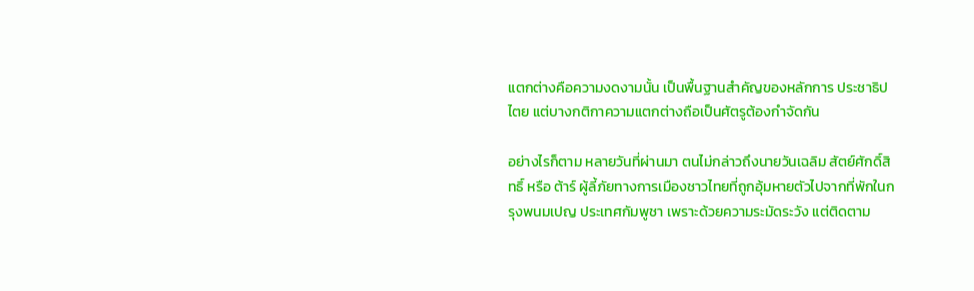แตกต่างคือความงดงามนั้น เป็นพื้นฐานสำคัญของหลักการ ประชาธิปไตย แต่บางกติกาความแตกต่างถือเป็นศัตรูต้องกำจัดกัน

อย่างไรก็ตาม หลายวันที่ผ่านมา ตนไม่กล่าวถึงนายวันเฉลิม สัตย์ศักดิ์สิทธิ์ หรือ ต้าร์ ผู้ลี้ภัยทางการเมืองชาวไทยที่ถูกอุ้มหายตัวไปจากที่พักในกรุงพนมเปญ ประเทศกัมพูชา เพราะด้วยความระมัดระวัง แต่ติดตาม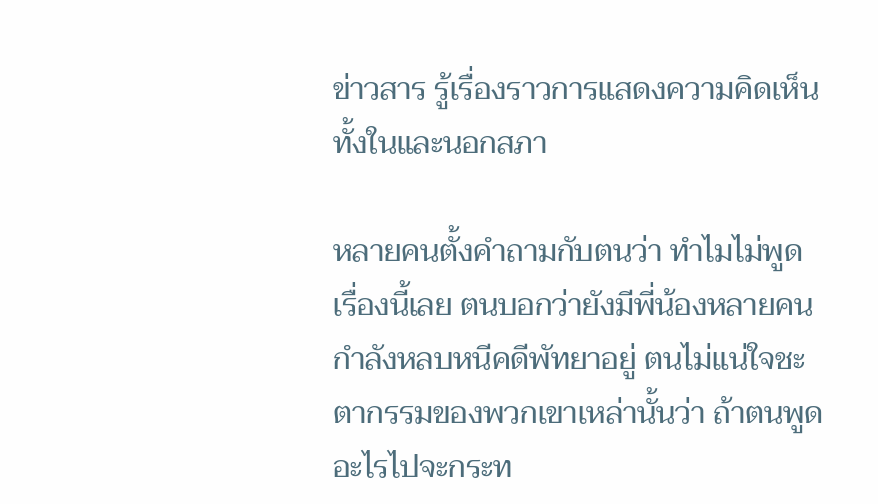ข่าวสาร รู้เรื่องราวการแสดงความคิดเห็นทั้งในและนอกสภา

หลายคนตั้งคำถามกับตนว่า ทำไมไม่พูดเรื่องนี้เลย ตนบอกว่ายังมีพี่น้องหลายคนกำลังหลบหนีคดีพัทยาอยู่ ตนไม่แน่ใจชะตากรรมของพวกเขาเหล่านั้นว่า ถ้าตนพูดอะไรไปจะกระท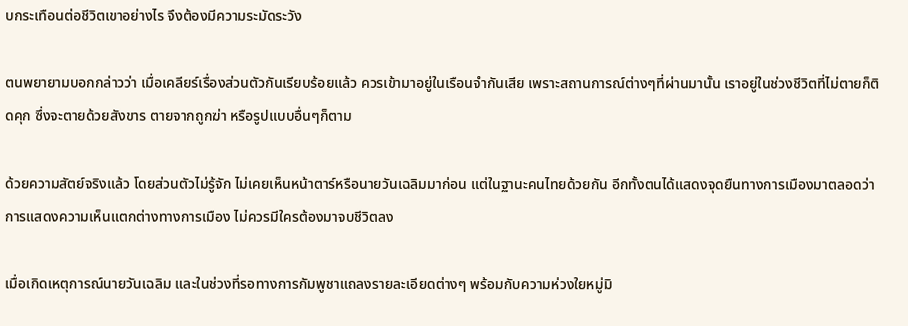บกระเทือนต่อชีวิตเขาอย่างไร จึงต้องมีความระมัดระวัง

ตนพยายามบอกกล่าวว่า เมื่อเคลียร์เรื่องส่วนตัวกันเรียบร้อยแล้ว ควรเข้ามาอยู่ในเรือนจำกันเสีย เพราะสถานการณ์ต่างๆที่ผ่านมานั้น เราอยู่ในช่วงชีวิตที่ไม่ตายก็ติดคุก ซึ่งจะตายด้วยสังขาร ตายจากถูกฆ่า หรือรูปแบบอื่นๆก็ตาม

ด้วยความสัตย์จริงแล้ว โดยส่วนตัวไม่รู้จัก ไม่เคยเห็นหน้าตาร์หรือนายวันเฉลิมมาก่อน แต่ในฐานะคนไทยด้วยกัน อีกทั้งตนได้แสดงจุดยืนทางการเมืองมาตลอดว่า การแสดงความเห็นแตกต่างทางการเมือง ไม่ควรมีใครต้องมาจบชีวิตลง

เมื่อเกิดเหตุการณ์นายวันเฉลิม และในช่วงที่รอทางการกัมพูชาแถลงรายละเอียดต่างๆ พร้อมกับความห่วงใยหมู่มิ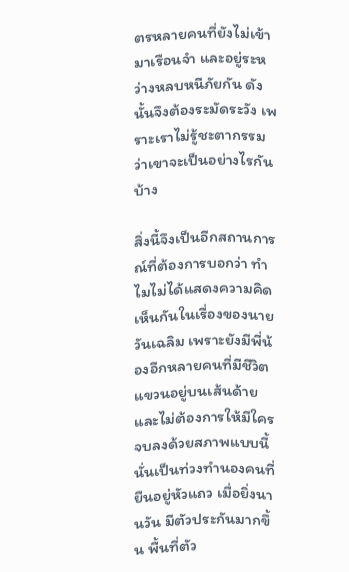ตรหลายคนที่ยังไม่เข้ามาเรือนจำ และอยู่ระหว่างหลบหนีภัยกัน ดังนั้นจึงต้องระมัดระวัง เพราะเราไม่รู้ชะตากรรมว่าเขาจะเป็นอย่างไรกันบ้าง

สิ่งนี้จึงเป็นอีกสถานการณ์ที่ต้องการบอกว่า ทำไมไม่ได้แสดงความคิดเห็นกันในเรื่องของนายวันเฉลิม เพราะยังมีพี่น้องอีกหลายคนที่มีชีวิตแขวนอยู่บนเส้นด้าย และไม่ต้องการให้มีใครจบลงด้วยสภาพแบบนี้ นั่นเป็นท่วงทำนองคนที่ยืนอยู่หัวแถว เมื่อยิ่งนานวัน มีตัวประกันมากขึ้น พื้นที่ตัว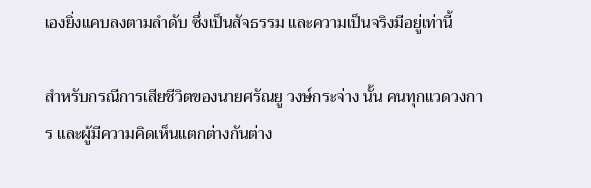เองยิ่งแคบลงตามลำดับ ซึ่งเป็นสัจธรรม และความเป็นจริงมีอยู่เท่านี้

สำหรับกรณีการเสียชีวิตของนายศรัณยู วงษ์กระจ่าง นั้น คนทุกแวดวงการ และผู้มีความคิดเห็นแตกต่างกันต่าง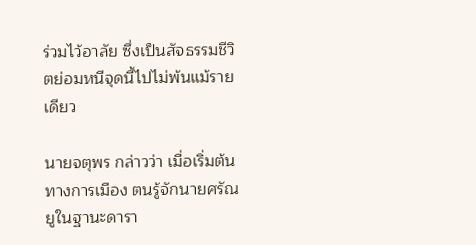ร่วมไว้อาลัย ซึ่งเป็นสัจธรรมชีวิตย่อมหนีจุดนี้ไปไม่พ้นแม้รายเดียว

นายจตุพร กล่าวว่า เมื่อเริ่มต้นทางการเมือง ตนรู้จักนายศรัณยูในฐานะดารา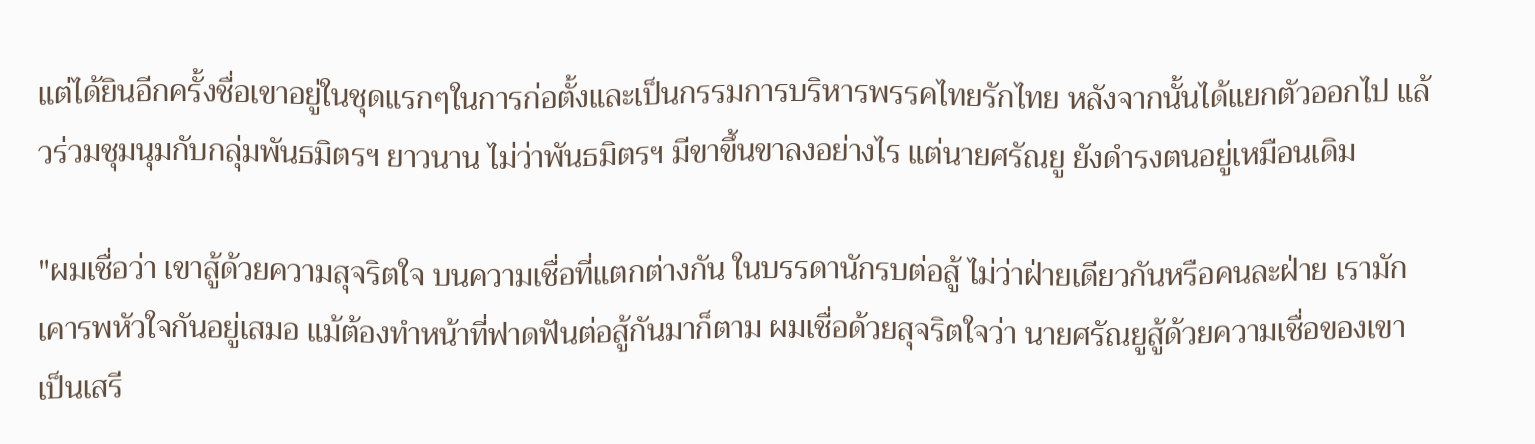แต่ได้ยินอีกครั้งชื่อเขาอยู่ในชุดแรกๆในการก่อตั้งและเป็นกรรมการบริหารพรรคไทยรักไทย หลังจากนั้นได้แยกตัวออกไป แล้วร่วมชุมนุมกับกลุ่มพันธมิตรฯ ยาวนาน ไม่ว่าพันธมิตรฯ มีขาขึ้นขาลงอย่างไร แต่นายศรัณยู ยังดำรงตนอยู่เหมือนเดิม

"ผมเชื่อว่า เขาสู้ด้วยความสุจริตใจ บนความเชื่อที่แตกต่างกัน ในบรรดานักรบต่อสู้ ไม่ว่าฝ่ายเดียวกันหรือคนละฝ่าย เรามักเคารพหัวใจกันอยู่เสมอ แม้ต้องทำหน้าที่ฟาดฟันต่อสู้กันมาก็ตาม ผมเชื่อด้วยสุจริตใจว่า นายศรัณยูสู้ด้วยความเชื่อของเขา เป็นเสรี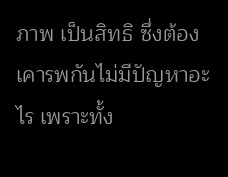ภาพ เป็นสิทธิ ซึ่งต้องเคารพกันไม่มีปัญหาอะไร เพราะทั้ง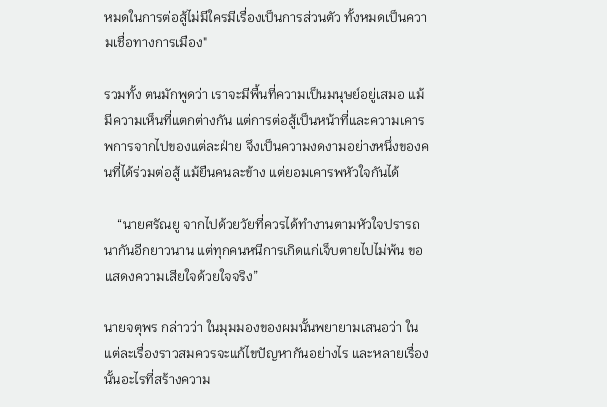หมดในการต่อสู้ไม่มีใครมีเรื่องเป็นการส่วนตัว ทั้งหมดเป็นความเชื่อทางการเมือง"

รวมทั้ง ตนมักพูดว่า เราจะมีพื้นที่ความเป็นมนุษย์อยู่เสมอ แม้มีความเห็นที่แตกต่างกัน แต่การต่อสู้เป็นหน้าที่และความเคารพการจากไปของแต่ละฝ่าย จึงเป็นความงดงามอย่างหนึ่งของคนที่ได้ร่วมต่อสู้ แม้ยืนคนละข้าง แต่ยอมเคารพหัวใจกันได้

    “นายศรัณยู จากไปด้วยวัยที่ควรได้ทำงานตามหัวใจปรารถนากันอีกยาวนาน แต่ทุกคนหนีการเกิดแก่เจ็บตายไปไม่พ้น ขอแสดงความเสียใจด้วยใจจริง”

นายจตุพร กล่าวว่า ในมุมมองของผมนั้นพยายามเสนอว่า ในแต่ละเรื่องราวสมควรจะแก้ไขปัญหากันอย่างไร และหลายเรื่องนั้นอะไรที่สร้างความ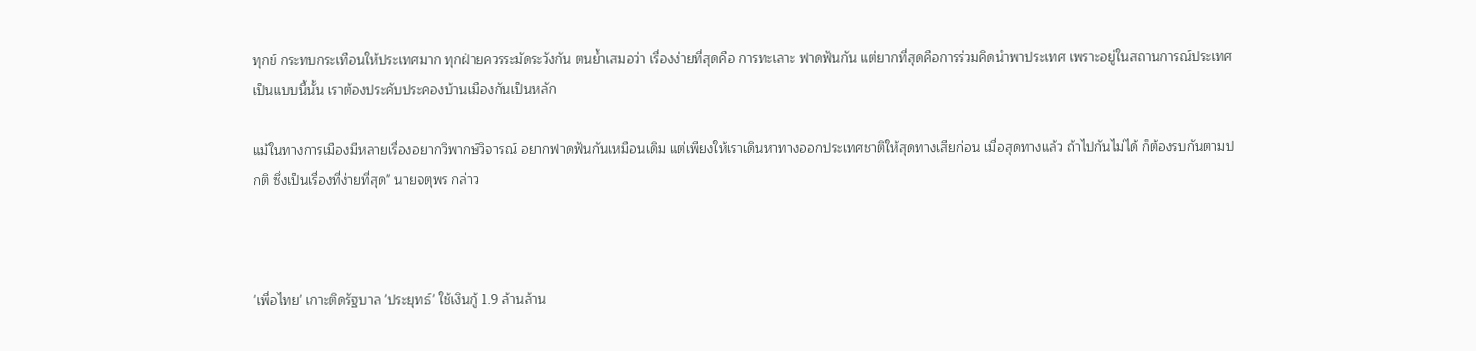ทุกข์ กระทบกระเทือนให้ประเทศมาก ทุกฝ่ายควรระมัดระวังกัน ตนย้ำเสมอว่า เรื่องง่ายที่สุดคือ การทะเลาะ ฟาดฟันกัน แต่ยากที่สุดคือการร่วมคิดนำพาประเทศ เพราะอยู่ในสถานการณ์ประเทศเป็นแบบนี้นั้น เราต้องประคับประคองบ้านเมืองกันเป็นหลัก

แม้ในทางการเมืองมีหลายเรื่องอยากวิพากษ์วิจารณ์ อยากฟาดฟันกันเหมือนเดิม แต่เพียงให้เราเดินหาทางออกประเทศชาติให้สุดทางเสียก่อน เมื่อสุดทางแล้ว ถ้าไปกันไม่ได้ ก็ต้องรบกันตามปกติ ซึ่งเป็นเรื่องที่ง่ายที่สุด" นายจตุพร กล่าว



'เพื่อไทย' เกาะติดรัฐบาล 'ประยุทธ์' ใช้เงินกู้ 1.9 ล้านล้าน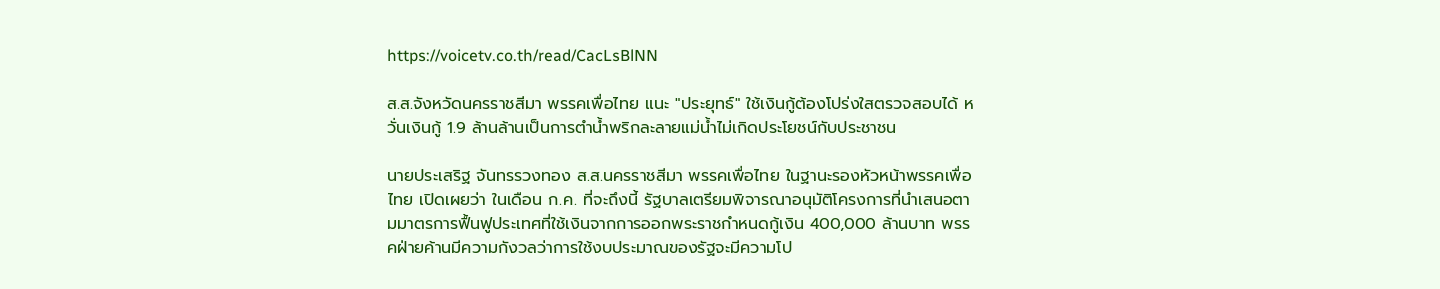https://voicetv.co.th/read/CacLsBlNN

ส.ส.จังหวัดนครราชสีมา พรรคเพื่อไทย แนะ "ประยุทธ์" ใช้เงินกู้ต้องโปร่งใสตรวจสอบได้ หวั่นเงินกู้ 1.9 ล้านล้านเป็นการตำน้ำพริกละลายแม่น้ำไม่เกิดประโยชน์กับประชาชน

นายประเสริฐ จันทรรวงทอง ส.ส.นครราชสีมา พรรคเพื่อไทย ในฐานะรองหัวหน้าพรรคเพื่อไทย เปิดเผยว่า ในเดือน ก.ค. ที่จะถึงนี้ รัฐบาลเตรียมพิจารณาอนุมัติโครงการที่นำเสนอตามมาตรการฟื้นฟูประเทศที่ใช้เงินจากการออกพระราชกำหนดกู้เงิน 400,000 ล้านบาท พรรคฝ่ายค้านมีความกังวลว่าการใช้งบประมาณของรัฐจะมีความโป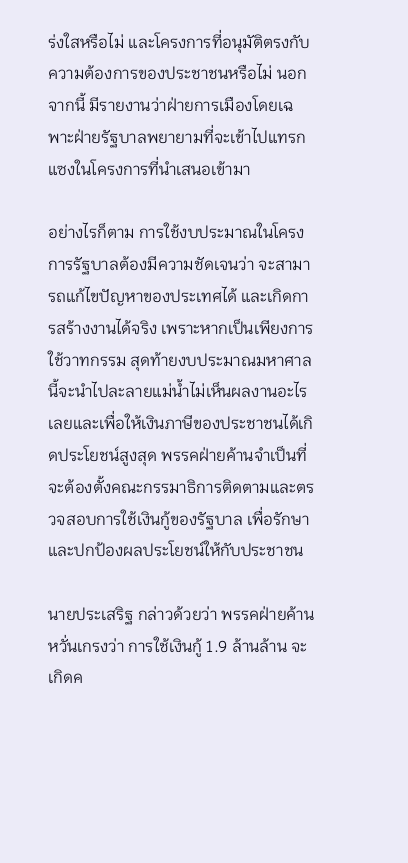ร่งใสหรือไม่ และโครงการที่อนุมัติตรงกับความต้องการของประชาชนหรือไม่ นอกจากนี้ มีรายงานว่าฝ่ายการเมืองโดยเฉพาะฝ่ายรัฐบาลพยายามที่จะเข้าไปแทรกแซงในโครงการที่นำเสนอเข้ามา

อย่างไรก็ตาม การใช้งบประมาณในโครงการรัฐบาลต้องมีความชัดเจนว่า จะสามารถแก้ไขปัญหาของประเทศได้ และเกิดการสร้างงานได้จริง เพราะหากเป็นเพียงการใช้วาทกรรม สุดท้ายงบประมาณมหาศาลนี้จะนำไปละลายแม่น้ำไม่เห็นผลงานอะไรเลยและเพื่อให้เงินภาษีของประชาชนได้เกิดประโยชน์สูงสุด พรรคฝ่ายค้านจำเป็นที่จะต้องตั้งคณะกรรมาธิการติดตามและตรวจสอบการใช้เงินกู้ของรัฐบาล เพื่อรักษาและปกป้องผลประโยชน์ให้กับประชาชน

นายประเสริฐ กล่าวด้วยว่า พรรคฝ่ายค้านหวั่นเกรงว่า การใช้เงินกู้ 1.9 ล้านล้าน จะเกิดค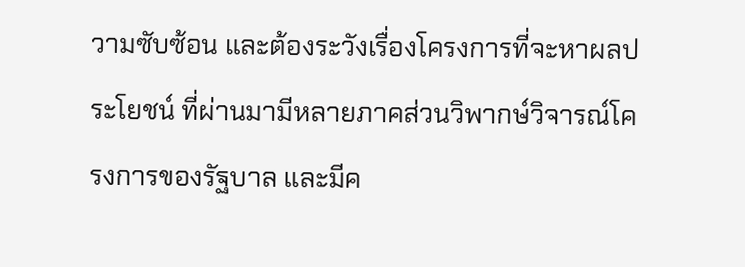วามซับซ้อน และต้องระวังเรื่องโครงการที่จะหาผลประโยชน์ ที่ผ่านมามีหลายภาคส่วนวิพากษ์วิจารณ์โครงการของรัฐบาล และมีค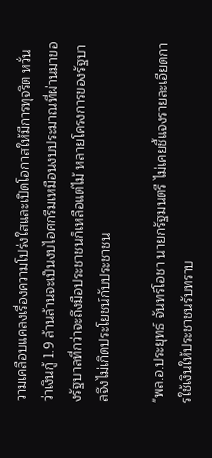วามเคลือบแคลงเรื่องความโปร่งใสและเปิดโอกาสให้มีการทุจริต หวั่นว่าเงินกู้ 1.9 ล้านล้านจะเป็นงบไอศกรีมเหมือนงบประมาณที่ผ่านมาของรัฐบาลที่กว่าจะถึงมือประชาชนก็เหลือแต่ไม้ หลายโครงการของรัฐบาลจึงไม่เกิดประโยชน์กับประชาชน

"พล.อ.ประยุทธ์ จันทร์โอชา นายกรัฐมนตรี ไม่เคยชี้แจงรายละเอียดการใช้เงินให้ประชาชนรับทราบ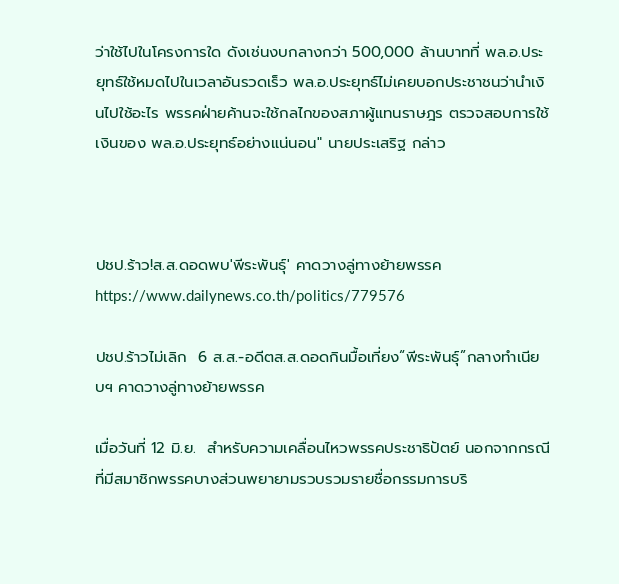ว่าใช้ไปในโครงการใด ดังเช่นงบกลางกว่า 500,000 ล้านบาทที่ พล.อ.ประยุทธ์ใช้หมดไปในเวลาอันรวดเร็ว พล.อ.ประยุทธ์ไม่เคยบอกประชาชนว่านำเงินไปใช้อะไร พรรคฝ่ายค้านจะใช้กลไกของสภาผู้แทนราษฎร ตรวจสอบการใช้เงินของ พล.อ.ประยุทธ์อย่างแน่นอน" นายประเสริฐ กล่าว



ปชป.ร้าว!ส.ส.ดอดพบ'พีระพันธุ์' คาดวางลู่ทางย้ายพรรค
https://www.dailynews.co.th/politics/779576

ปชป.ร้าวไม่เลิก  6 ส.ส.-อดีตส.ส.ดอดกินมื้อเที่ยง“พีระพันธุ์”กลางทำเนียบฯ คาดวางลู่ทางย้ายพรรค

เมื่อวันที่ 12 มิ.ย.  สำหรับความเคลื่อนไหวพรรคประชาธิปัตย์ นอกจากกรณีที่มีสมาชิกพรรคบางส่วนพยายามรวบรวมรายชื่อกรรมการบริ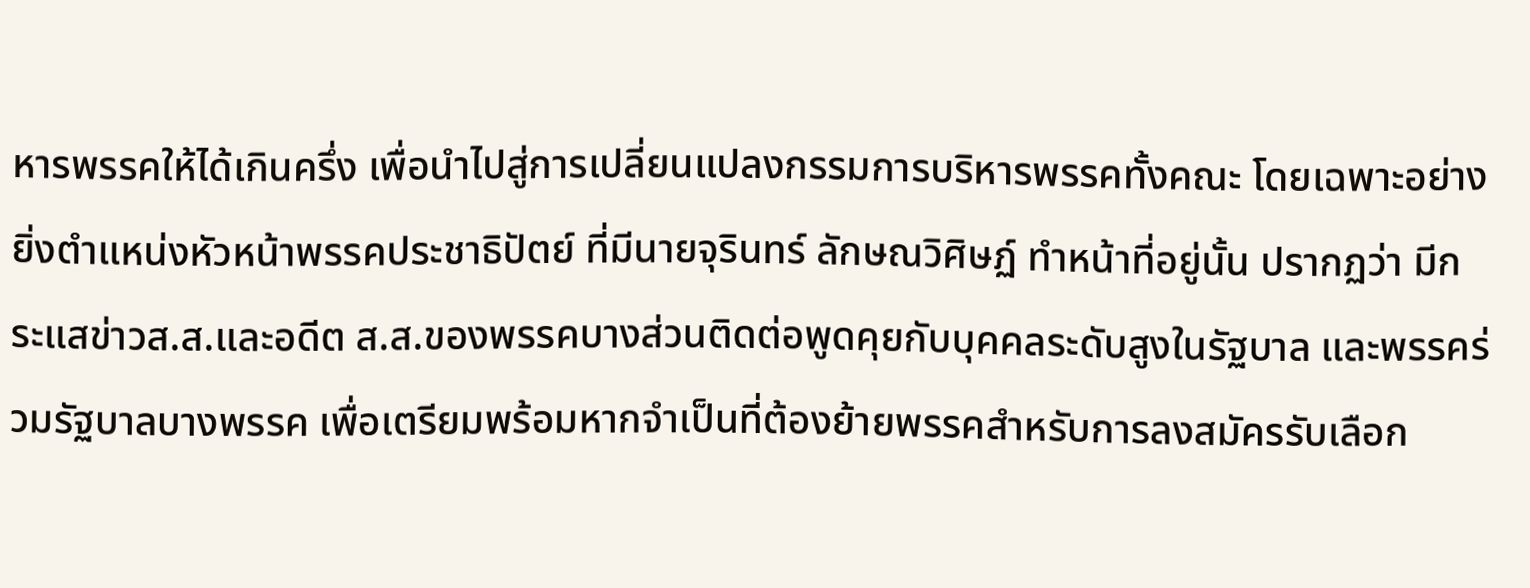หารพรรคให้ได้เกินครึ่ง เพื่อนำไปสู่การเปลี่ยนแปลงกรรมการบริหารพรรคทั้งคณะ โดยเฉพาะอย่างยิ่งตำแหน่งหัวหน้าพรรคประชาธิปัตย์ ที่มีนายจุรินทร์ ลักษณวิศิษฏ์ ทำหน้าที่อยู่นั้น ปรากฏว่า มีกระแสข่าวส.ส.และอดีต ส.ส.ของพรรคบางส่วนติดต่อพูดคุยกับบุคคลระดับสูงในรัฐบาล และพรรคร่วมรัฐบาลบางพรรค เพื่อเตรียมพร้อมหากจำเป็นที่ต้องย้ายพรรคสำหรับการลงสมัครรับเลือก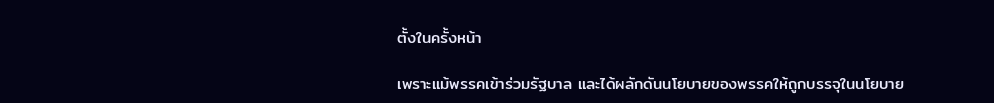ตั้งในครั้งหน้า

เพราะแม้พรรคเข้าร่วมรัฐบาล และได้ผลักดันนโยบายของพรรคให้ถูกบรรจุในนโยบาย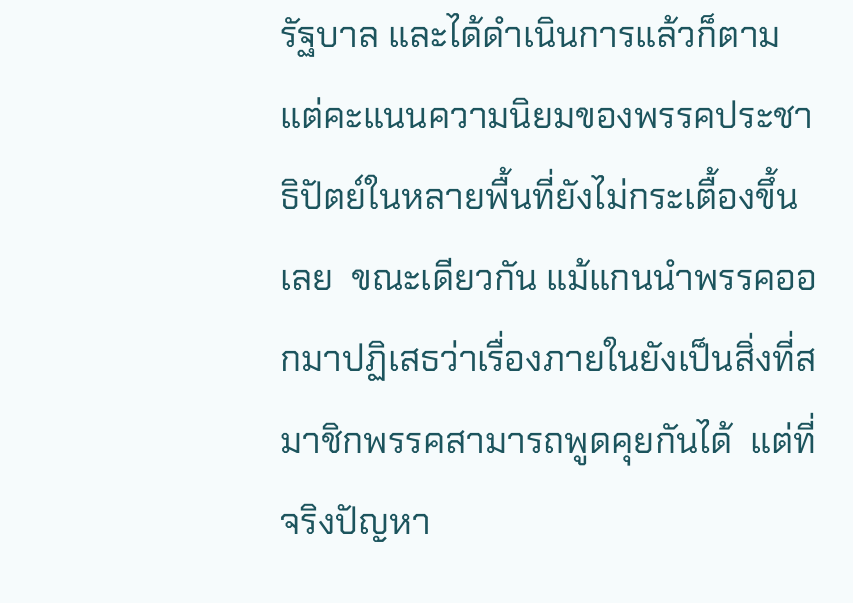รัฐบาล และได้ดำเนินการแล้วก็ตาม แต่คะแนนความนิยมของพรรคประชาธิปัตย์ในหลายพื้นที่ยังไม่กระเตื้องขึ้นเลย  ขณะเดียวกัน แม้แกนนำพรรคออกมาปฏิเสธว่าเรื่องภายในยังเป็นสิ่งที่สมาชิกพรรคสามารถพูดคุยกันได้  แต่ที่จริงปัญหา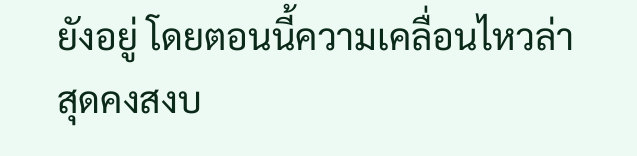ยังอยู่ โดยตอนนี้ความเคลื่อนไหวล่าสุดคงสงบ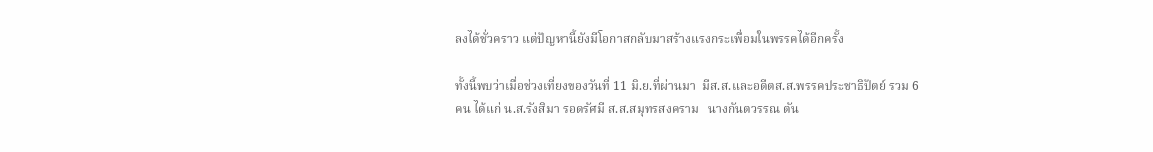ลงได้ชั่วคราว แต่ปัญหานี้ยังมีโอกาสกลับมาสร้างแรงกระเพื่อมในพรรคได้อีกครั้ง

ทั้งนี้พบว่าเมื่อช่วงเที่ยงของวันที่ 11 มิ.ย.ที่ผ่านมา  มีส.ส.และอดีตส.ส.พรรคประชาธิปัตย์ รวม 6 คน ได้แก่ น.ส.รังสิมา รอดรัศมี ส.ส.สมุทรสงคราม   นางกันตวรรณ ตัน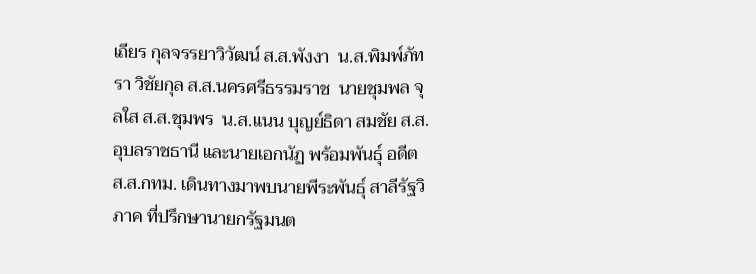เถียร กุลจรรยาวิวัฒน์ ส.ส.พังงา  น.ส.พิมพ์ภัทรา วิชัยกุล ส.ส.นครศรีธรรมราช  นายชุมพล จุลใส ส.ส.ชุมพร  น.ส.แนน บุญย์ธิดา สมชัย ส.ส.อุบลราชธานี และนายเอกนัฏ พร้อมพันธุ์ อดีต ส.ส.กทม. เดินทางมาพบนายพีระพันธุ์ สาลีรัฐวิภาค ที่ปรึกษานายกรัฐมนต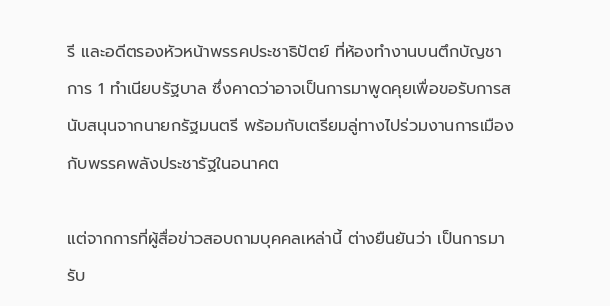รี และอดีตรองหัวหน้าพรรคประชาธิปัตย์ ที่ห้องทำงานบนตึกบัญชาการ 1 ทำเนียบรัฐบาล ซึ่งคาดว่าอาจเป็นการมาพูดคุยเพื่อขอรับการสนับสนุนจากนายกรัฐมนตรี พร้อมกับเตรียมลู่ทางไปร่วมงานการเมืองกับพรรคพลังประชารัฐในอนาคต

แต่จากการที่ผู้สื่อข่าวสอบถามบุคคลเหล่านี้ ต่างยืนยันว่า เป็นการมารับ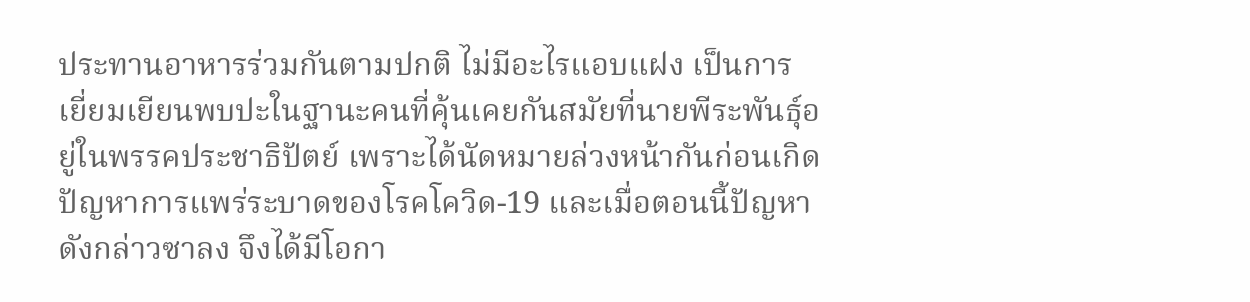ประทานอาหารร่วมกันตามปกติ ไม่มีอะไรแอบแฝง เป็นการเยี่ยมเยียนพบปะในฐานะคนที่คุ้นเคยกันสมัยที่นายพีระพันธุ์อยู่ในพรรคประชาธิปัตย์ เพราะได้นัดหมายล่วงหน้ากันก่อนเกิดปัญหาการแพร่ระบาดของโรคโควิด-19 และเมื่อตอนนี้ปัญหาดังกล่าวซาลง จึงได้มีโอกา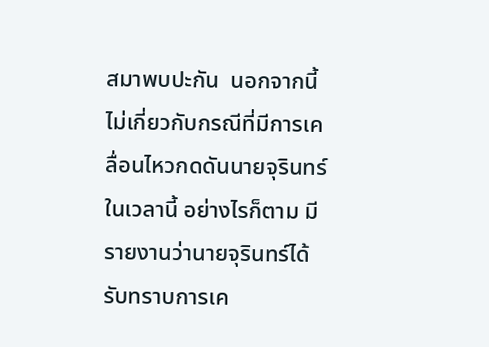สมาพบปะกัน  นอกจากนี้ไม่เกี่ยวกับกรณีที่มีการเคลื่อนไหวกดดันนายจุรินทร์ในเวลานี้ อย่างไรก็ตาม มีรายงานว่านายจุรินทร์ได้รับทราบการเค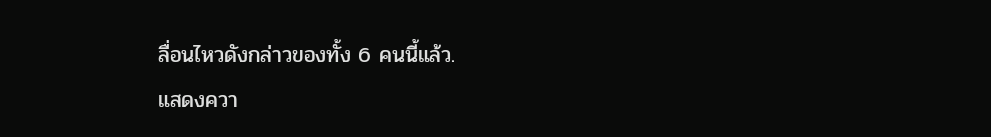ลื่อนไหวดังกล่าวของทั้ง 6 คนนี้แล้ว.
แสดงควา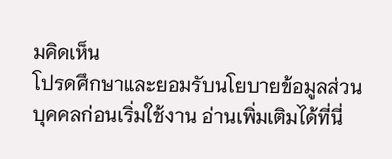มคิดเห็น
โปรดศึกษาและยอมรับนโยบายข้อมูลส่วนบุคคลก่อนเริ่มใช้งาน อ่านเพิ่มเติมได้ที่นี่